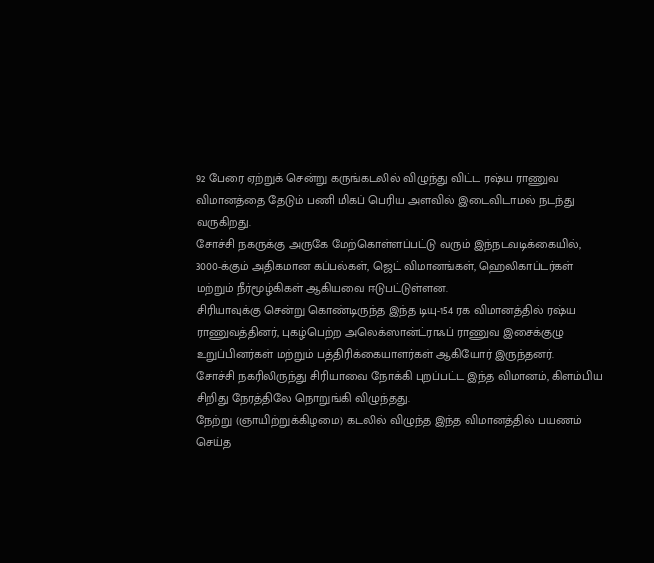92 பேரை ஏற்றுக் சென்று கருங்கடலில் விழுந்து விட்ட ரஷ்ய ராணுவ விமானத்தை தேடும் பணி மிகப் பெரிய அளவில் இடைவிடாமல் நடந்து வருகிறது.
சோச்சி நகருக்கு அருகே மேற்கொள்ளப்பட்டு வரும் இந்நடவடிக்கையில், 3000-க்கும் அதிகமான கப்பல்கள், ஜெட் விமானங்கள், ஹெலிகாப்டர்கள் மற்றும் நீர்மூழ்கிகள் ஆகியவை ஈடுபட்டுள்ளன.
சிரியாவுக்கு சென்று கொண்டிருந்த இந்த டியு-154 ரக விமானத்தில் ரஷ்ய ராணுவத்தினர், புகழ்பெற்ற அலெக்ஸான்ட்ராஃப் ராணுவ இசைக்குழு உறுப்பினர்கள் மற்றும் பத்திரிக்கையாளர்கள் ஆகியோர் இருந்தனர்.
சோச்சி நகரிலிருந்து சிரியாவை நோக்கி புறப்பட்ட இந்த விமானம், கிளம்பிய சிறிது நேரத்திலே நொறுங்கி விழுந்தது.
நேற்று (ஞாயிற்றுக்கிழமை) கடலில் விழுந்த இந்த விமானத்தில் பயணம் செய்த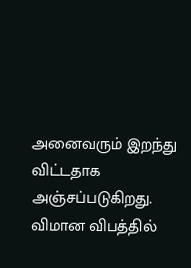அனைவரும் இறந்து விட்டதாக அஞ்சப்படுகிறது.
விமான விபத்தில்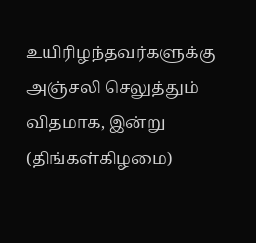உயிரிழந்தவர்களுக்கு அஞ்சலி செலுத்தும் விதமாக, இன்று (திங்கள்கிழமை)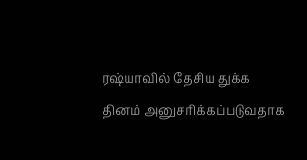ரஷ்யாவில் தேசிய துக்க தினம் அனுசரிக்கப்படுவதாக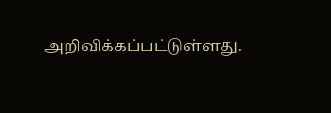அறிவிக்கப்பட்டுள்ளது.